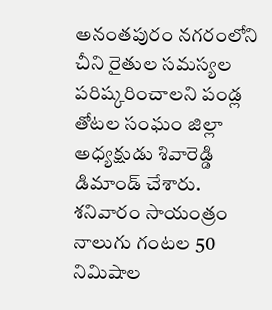అనంతపురం నగరంలోని చీని రైతుల సమస్యల పరిష్కరించాలని పండ్ల తోటల సంఘం జిల్లా అధ్యక్షుడు శివారెడ్డి డిమాండ్ చేశారు. శనివారం సాయంత్రం నాలుగు గంటల 50 నిమిషాల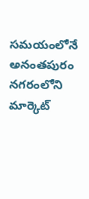సమయంలోనే అనంతపురం నగరంలోని మార్కెట్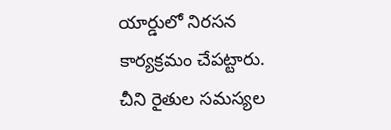యార్డులో నిరసన కార్యక్రమం చేపట్టారు. చీని రైతుల సమస్యల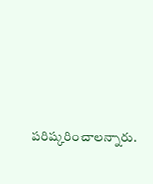పరిష్కరించాలన్నారు.